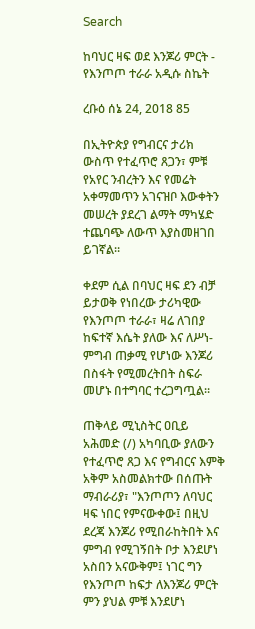Search

ከባህር ዛፍ ወደ እንጆሪ ምርት - የእንጦጦ ተራራ አዲሱ ስኬት

ረቡዕ ሰኔ 24, 2018 85

በኢትዮጵያ የግብርና ታሪክ ውስጥ የተፈጥሮ ጸጋን፣ ምቹ የአየር ንብረትን እና የመሬት አቀማመጥን አገናዝቦ እውቀትን መሠረት ያደረገ ልማት ማካሄድ ተጨባጭ ለውጥ እያስመዘገበ ይገኛል።

ቀደም ሲል በባህር ዛፍ ደን ብቻ ይታወቅ የነበረው ታሪካዊው የእንጦጦ ተራራ፣ ዛሬ ለገበያ ከፍተኛ እሴት ያለው እና ለሥነ-ምግብ ጠቃሚ የሆነው እንጆሪ በስፋት የሚመረትበት ስፍራ መሆኑ በተግባር ተረጋግጧል።

ጠቅላይ ሚኒስትር ዐቢይ አሕመድ (/) አካባቢው ያለውን የተፈጥሮ ጸጋ እና የግብርና እምቅ አቅም አስመልክተው በሰጡት ማብራሪያ፣ "እንጦጦን ለባህር ዛፍ ነበር የምናውቀው፤ በዚህ ደረጃ እንጆሪ የሚበራከትበት እና ምግብ የሚገኝበት ቦታ እንደሆነ አስበን አናውቅም፤ ነገር ግን የእንጦጦ ከፍታ ለእንጆሪ ምርት ምን ያህል ምቹ እንደሆነ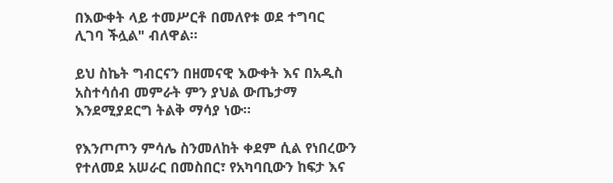በእውቀት ላይ ተመሥርቶ በመለየቱ ወደ ተግባር ሊገባ ችሏል" ብለዋል።

ይህ ስኬት ግብርናን በዘመናዊ እውቀት እና በአዲስ አስተሳሰብ መምራት ምን ያህል ውጤታማ እንደሚያደርግ ትልቅ ማሳያ ነው።

የእንጦጦን ምሳሌ ስንመለከት ቀደም ሲል የነበረውን የተለመደ አሠራር በመስበር፣ የአካባቢውን ከፍታ እና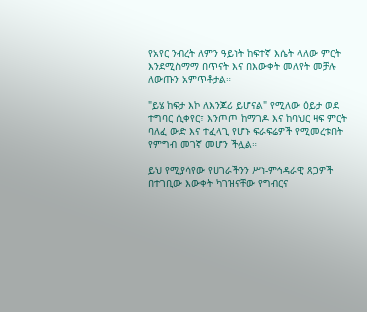የአየር ንብረት ለምን ዓይነት ከፍተኛ እሴት ላለው ምርት እንደሚስማማ በጥናት እና በእውቀት መለየት መቻሉ ለውጡን አምጥቶታል።

"ይሄ ከፍታ እኮ ለእንጆሪ ይሆናል" የሚለው ዕይታ ወደ ተግባር ሲቀየር፣ እንጦጦ ከማገዶ እና ከባህር ዛፍ ምርት ባለፈ ውድ እና ተፈላጊ የሆኑ ፍራፍሬዎች የሚመረቱበት የምግብ መገኛ መሆን ችሏል።

ይህ የሚያሳየው የሀገራችንን ሥነ-ምኅዳራዊ ጸጋዎች በተገቢው እውቀት ካገዝናቸው የግብርና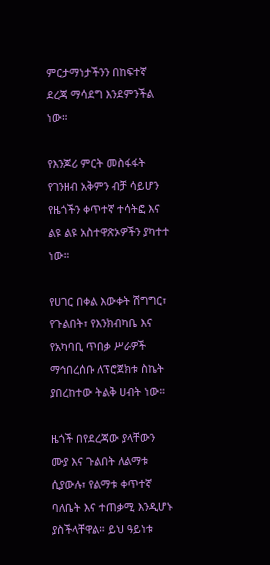ምርታማነታችንን በከፍተኛ ደረጃ ማሳደግ እንደምንችል ነው።

የእንጆሪ ምርት መስፋፋት የገንዘብ አቅምን ብቻ ሳይሆን የዜጎችን ቀጥተኛ ተሳትፎ እና ልዩ ልዩ አስተዋጽኦዎችን ያካተተ ነው።

የሀገር በቀል እውቀት ሽግግር፣ የጉልበት፣ የእንክብካቤ እና የአካባቢ ጥበቃ ሥራዎች ማኅበረሰቡ ለፕሮጀክቱ ስኬት ያበረከተው ትልቅ ሀብት ነው።

ዜጎች በየደረጃው ያላቸውን ሙያ እና ጉልበት ለልማቱ ሲያውሉ፣ የልማቱ ቀጥተኛ ባለቤት እና ተጠቃሚ እንዲሆኑ ያስችላቸዋል። ይህ ዓይነቱ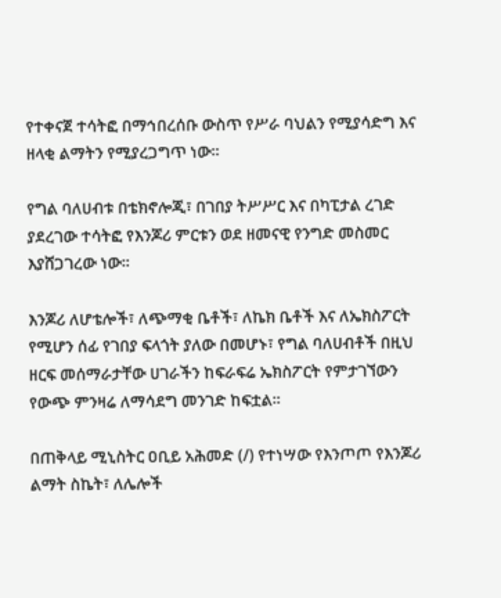የተቀናጀ ተሳትፎ በማኅበረሰቡ ውስጥ የሥራ ባህልን የሚያሳድግ እና ዘላቂ ልማትን የሚያረጋግጥ ነው።

የግል ባለሀብቱ በቴክኖሎጂ፣ በገበያ ትሥሥር እና በካፒታል ረገድ ያደረገው ተሳትፎ የእንጆሪ ምርቱን ወደ ዘመናዊ የንግድ መስመር እያሸጋገረው ነው።

እንጆሪ ለሆቴሎች፣ ለጭማቂ ቤቶች፣ ለኬክ ቤቶች እና ለኤክስፖርት የሚሆን ሰፊ የገበያ ፍላጎት ያለው በመሆኑ፣ የግል ባለሀብቶች በዚህ ዘርፍ መሰማራታቸው ሀገራችን ከፍራፍሬ ኤክስፖርት የምታገኘውን የውጭ ምንዛሬ ለማሳደግ መንገድ ከፍቷል።

በጠቅላይ ሚኒስትር ዐቢይ አሕመድ (/) የተነሣው የእንጦጦ የእንጆሪ ልማት ስኬት፣ ለሌሎች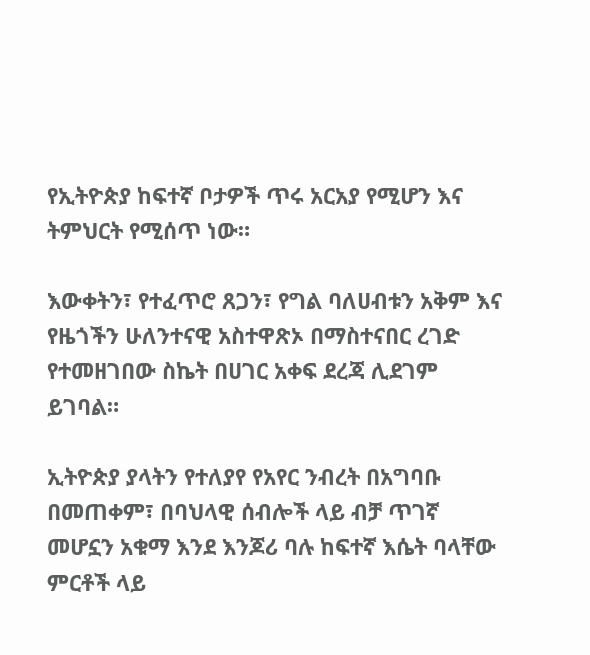የኢትዮጵያ ከፍተኛ ቦታዎች ጥሩ አርአያ የሚሆን እና ትምህርት የሚሰጥ ነው።

እውቀትን፣ የተፈጥሮ ጸጋን፣ የግል ባለሀብቱን አቅም እና የዜጎችን ሁለንተናዊ አስተዋጽኦ በማስተናበር ረገድ የተመዘገበው ስኬት በሀገር አቀፍ ደረጃ ሊደገም ይገባል።

ኢትዮጵያ ያላትን የተለያየ የአየር ንብረት በአግባቡ በመጠቀም፣ በባህላዊ ሰብሎች ላይ ብቻ ጥገኛ መሆኗን አቁማ እንደ እንጆሪ ባሉ ከፍተኛ እሴት ባላቸው ምርቶች ላይ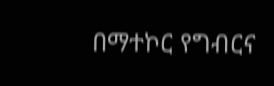በማተኮር የግብርና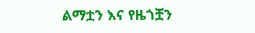ልማቷን እና የዜጎቿን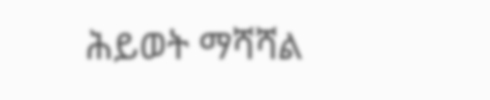ሕይወት ማሻሻል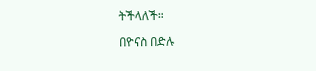ትችላለች።

በዮናስ በድሉ